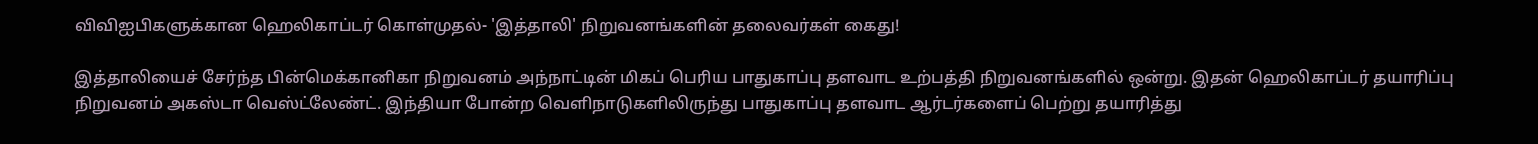விவிஐபிகளுக்கான ஹெலிகாப்டர் கொள்முதல்- 'இத்தாலி' நிறுவனங்களின் தலைவர்கள் கைது!

இத்தாலியைச் சேர்ந்த பின்மெக்கானிகா நிறுவனம் அந்நாட்டின் மிகப் பெரிய பாதுகாப்பு தளவாட உற்பத்தி நிறுவனங்களில் ஒன்று. இதன் ஹெலிகாப்டர் தயாரிப்பு நிறுவனம் அகஸ்டா வெஸ்ட்லேண்ட். இந்தியா போன்ற வெளிநாடுகளிலிருந்து பாதுகாப்பு தளவாட ஆர்டர்களைப் பெற்று தயாரித்து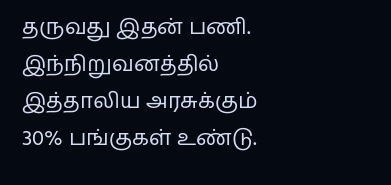தருவது இதன் பணி. இந்நிறுவனத்தில் இத்தாலிய அரசுக்கும் 30% பங்குகள் உண்டு.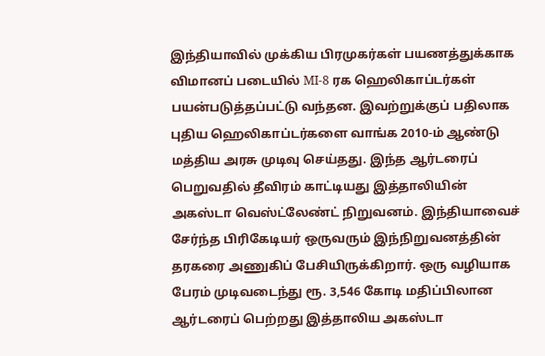இந்தியாவில் முக்கிய பிரமுகர்கள் பயணத்துக்காக விமானப் படையில் MI-8 ரக ஹெலிகாப்டர்கள் பயன்படுத்தப்பட்டு வந்தன. இவற்றுக்குப் பதிலாக புதிய ஹெலிகாப்டர்களை வாங்க 2010-ம் ஆண்டு மத்திய அரசு முடிவு செய்தது. இந்த ஆர்டரைப் பெறுவதில் தீவிரம் காட்டியது இத்தாலியின் அகஸ்டா வெஸ்ட்லேண்ட் நிறுவனம். இந்தியாவைச் சேர்ந்த பிரிகேடியர் ஒருவரும் இந்நிறுவனத்தின் தரகரை அணுகிப் பேசியிருக்கிறார். ஒரு வழியாக பேரம் முடிவடைந்து ரூ. 3,546 கோடி மதிப்பிலான ஆர்டரைப் பெற்றது இத்தாலிய அகஸ்டா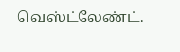வெஸ்ட்லேண்ட்.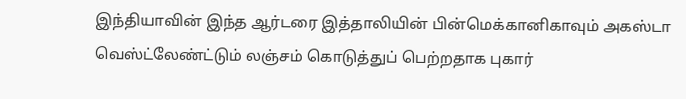இந்தியாவின் இந்த ஆர்டரை இத்தாலியின் பின்மெக்கானிகாவும் அகஸ்டா வெஸ்ட்லேண்ட்டும் லஞ்சம் கொடுத்துப் பெற்றதாக புகார்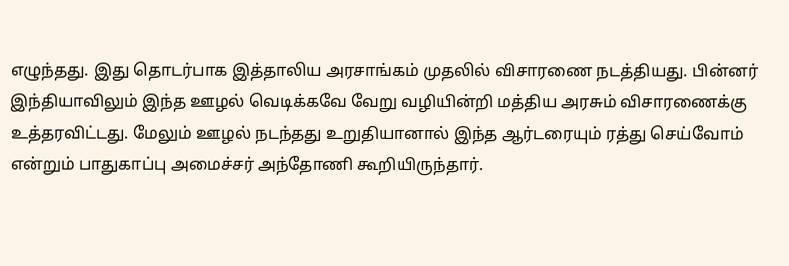எழுந்தது. இது தொடர்பாக இத்தாலிய அரசாங்கம் முதலில் விசாரணை நடத்தியது. பின்னர் இந்தியாவிலும் இந்த ஊழல் வெடிக்கவே வேறு வழியின்றி மத்திய அரசும் விசாரணைக்கு உத்தரவிட்டது. மேலும் ஊழல் நடந்தது உறுதியானால் இந்த ஆர்டரையும் ரத்து செய்வோம் என்றும் பாதுகாப்பு அமைச்சர் அந்தோணி கூறியிருந்தார்.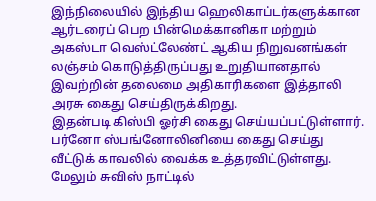இந்நிலையில் இந்திய ஹெலிகாப்டர்களுக்கான ஆர்டரைப் பெற பின்மெக்கானிகா மற்றும் அகஸ்டா வெஸ்ட்லேண்ட் ஆகிய நிறுவனங்கள் லஞ்சம் கொடுத்திருப்பது உறுதியானதால் இவற்றின் தலைமை அதிகாரிகளை இத்தாலி அரசு கைது செய்திருக்கிறது.
இதன்படி கிஸ்பி ஓர்சி கைது செய்யப்பட்டுள்ளார். பர்னோ ஸ்பங்னோலினியை கைது செய்து வீட்டுக் காவலில் வைக்க உத்தரவிட்டுள்ளது.
மேலும் சுவிஸ் நாட்டில்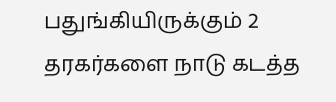பதுங்கியிருக்கும் 2 தரகர்களை நாடு கடத்த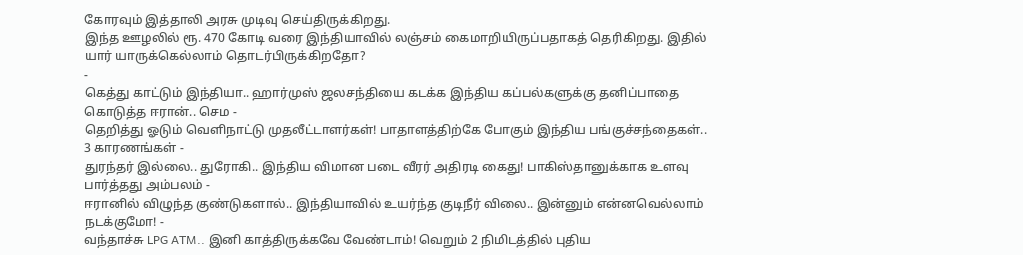கோரவும் இத்தாலி அரசு முடிவு செய்திருக்கிறது.
இந்த ஊழலில் ரூ. 470 கோடி வரை இந்தியாவில் லஞ்சம் கைமாறியிருப்பதாகத் தெரிகிறது. இதில் யார் யாருக்கெல்லாம் தொடர்பிருக்கிறதோ?
-
கெத்து காட்டும் இந்தியா.. ஹார்முஸ் ஜலசந்தியை கடக்க இந்திய கப்பல்களுக்கு தனிப்பாதை கொடுத்த ஈரான்.. செம -
தெறித்து ஓடும் வெளிநாட்டு முதலீட்டாளர்கள்! பாதாளத்திற்கே போகும் இந்திய பங்குச்சந்தைகள்.. 3 காரணங்கள் -
துரந்தர் இல்லை.. துரோகி.. இந்திய விமான படை வீரர் அதிரடி கைது! பாகிஸ்தானுக்காக உளவு பார்த்தது அம்பலம் -
ஈரானில் விழுந்த குண்டுகளால்.. இந்தியாவில் உயர்ந்த குடிநீர் விலை.. இன்னும் என்னவெல்லாம் நடக்குமோ! -
வந்தாச்சு LPG ATM.. இனி காத்திருக்கவே வேண்டாம்! வெறும் 2 நிமிடத்தில் புதிய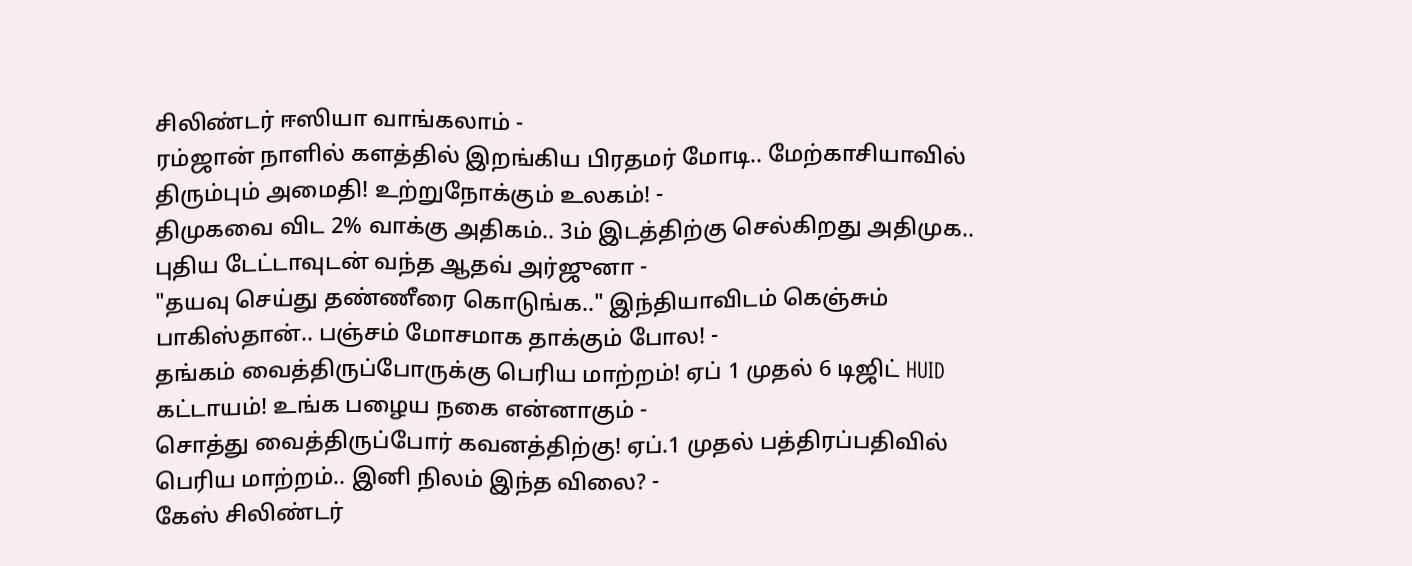சிலிண்டர் ஈஸியா வாங்கலாம் -
ரம்ஜான் நாளில் களத்தில் இறங்கிய பிரதமர் மோடி.. மேற்காசியாவில் திரும்பும் அமைதி! உற்றுநோக்கும் உலகம்! -
திமுகவை விட 2% வாக்கு அதிகம்.. 3ம் இடத்திற்கு செல்கிறது அதிமுக.. புதிய டேட்டாவுடன் வந்த ஆதவ் அர்ஜுனா -
"தயவு செய்து தண்ணீரை கொடுங்க.." இந்தியாவிடம் கெஞ்சும் பாகிஸ்தான்.. பஞ்சம் மோசமாக தாக்கும் போல! -
தங்கம் வைத்திருப்போருக்கு பெரிய மாற்றம்! ஏப் 1 முதல் 6 டிஜிட் HUID கட்டாயம்! உங்க பழைய நகை என்னாகும் -
சொத்து வைத்திருப்போர் கவனத்திற்கு! ஏப்.1 முதல் பத்திரப்பதிவில் பெரிய மாற்றம்.. இனி நிலம் இந்த விலை? -
கேஸ் சிலிண்டர்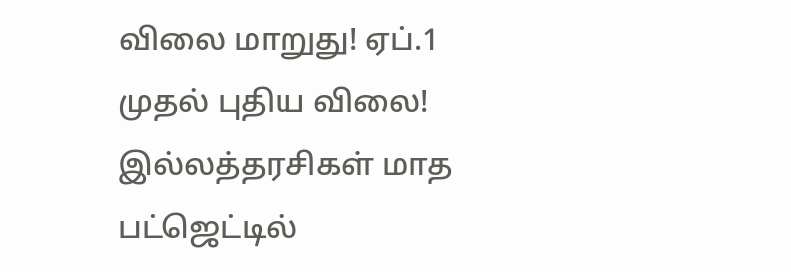விலை மாறுது! ஏப்.1 முதல் புதிய விலை! இல்லத்தரசிகள் மாத பட்ஜெட்டில்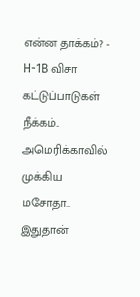என்ன தாக்கம்? -
H-1B விசா கட்டுப்பாடுகள் நீக்கம்.. அமெரிக்காவில் முக்கிய மசோதா.. இதுதான்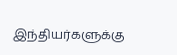இந்தியர்களுக்கு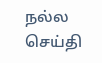நல்ல செய்தி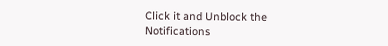Click it and Unblock the Notifications